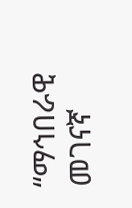“ማኅበራዊ መገናኛ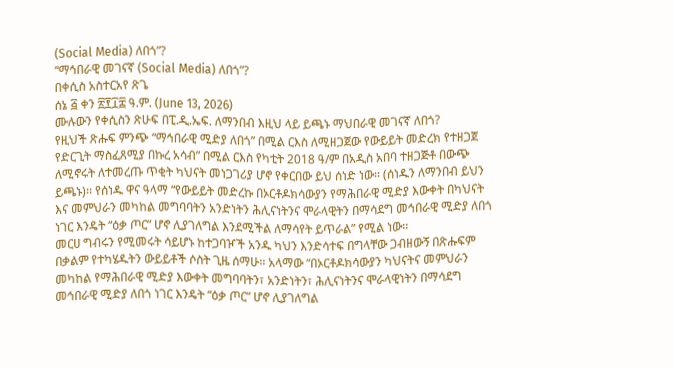(Social Media) ለበጎ”?
“ማኅበራዊ መገናኛ (Social Media) ለበጎ”?
በቀሲስ አስተርአየ ጽጌ
ሰኔ ፭ ቀን ፳፻፲፰ ዓ.ም. (June 13, 2026)
ሙሉውን የቀሲስን ጽሁፍ በፒ.ዲ.ኤፍ. ለማንበብ እዚህ ላይ ይጫኑ ማህበራዊ መገናኛ ለበጎ?
የዚህች ጽሑፍ ምንጭ “ማኅበራዊ ሚድያ ለበጎ” በሚል ርእስ ለሚዘጋጀው የውይይት መድረክ የተዘጋጀ የድርጊት ማስፈጸሚያ በኩረ አሳብ” በሚል ርእስ የካቲት 2018 ዓ/ም በአዲስ አበባ ተዘጋጅቶ በውጭ ለሚኖሩት ለተመረጡ ጥቂት ካህናት መነጋገሪያ ሆኖ የቀርበው ይህ ሰነድ ነው፡፡ (ሰነዱን ለማንበብ ይህን ይጫኑ)፡፡ የሰነዱ ዋና ዓላማ “የውይይት መድረኩ በኦርቶዶክሳውያን የማሕበራዊ ሚድያ እውቀት በካህናት እና መምህራን መካከል መግባባትን አንድነትን ሕሊናነትንና ሞራላዊትን በማሳደግ መኅበራዊ ሚድያ ለበጎ ነገር እንዴት “ዕቃ ጦር” ሆኖ ሊያገለግል እንደሚችል ለማሳየት ይጥራል” የሚል ነው፡፡
መርሀ ግብሩን የሚመሩት ሳይሆኑ ከተጋባዦች አንዱ ካህን እንድሳተፍ በግላቸው ጋብዘውኝ በጽሑፍም በቃልም የተካሄዱትን ውይይቶች ሶስት ጊዜ ሰማሁ፡፡ አላማው “በኦርቶዶክሳውያን ካህናትና መምህራን መካከል የማሕበራዊ ሚድያ እውቀት መግባባትን፣ አንድነትን፣ ሕሊናነትንና ሞራላዊነትን በማሳደግ መኅበራዊ ሚድያ ለበጎ ነገር እንዴት “ዕቃ ጦር” ሆኖ ሊያገለግል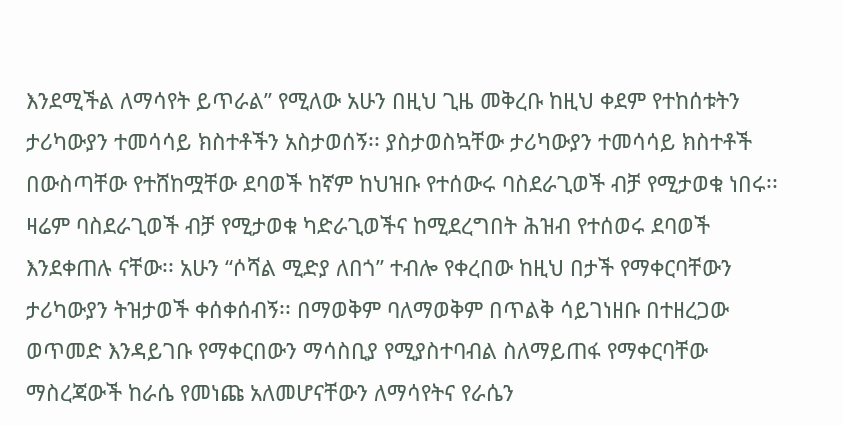እንደሚችል ለማሳየት ይጥራል” የሚለው አሁን በዚህ ጊዜ መቅረቡ ከዚህ ቀደም የተከሰቱትን ታሪካውያን ተመሳሳይ ክስተቶችን አስታወሰኝ፡፡ ያስታወስኳቸው ታሪካውያን ተመሳሳይ ክስተቶች በውስጣቸው የተሸከሟቸው ደባወች ከኛም ከህዝቡ የተሰውሩ ባስደራጊወች ብቻ የሚታወቁ ነበሩ፡፡ ዛሬም ባስደራጊወች ብቻ የሚታወቁ ካድራጊወችና ከሚደረግበት ሕዝብ የተሰወሩ ደባወች እንደቀጠሉ ናቸው፡፡ አሁን “ሶሻል ሚድያ ለበጎ” ተብሎ የቀረበው ከዚህ በታች የማቀርባቸውን ታሪካውያን ትዝታወች ቀሰቀሰብኝ፡፡ በማወቅም ባለማወቅም በጥልቅ ሳይገነዘቡ በተዘረጋው ወጥመድ እንዳይገቡ የማቀርበውን ማሳስቢያ የሚያስተባብል ስለማይጠፋ የማቀርባቸው ማስረጃውች ከራሴ የመነጩ አለመሆናቸውን ለማሳየትና የራሴን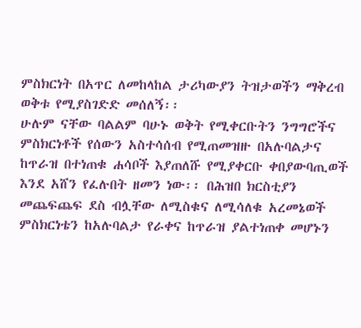ምስክርነት በአጥር ለመከላከል ታሪካውያን ትዝታወችን ማቅረብ ወቅቱ የሚያስገድድ መሰለኝ፡፡
ሁሉም ናቸው ባልልም ባሁኑ ወቅት የሚቀርቡትን ንግግሮችና ምስክርነቶች የሰውን አስተሳሰብ የሚጠመዝዙ በአሉባልታና ከጥራዝ በተነጠቁ ሐሳቦች እያጠለሹ የሚያቀርቡ ቀበያውባጢወች እንደ አሸን የፈሉበት ዘመን ነው፡፡ በሕዝበ ክርስቲያን መጨፍጨፍ ደስ ብሏቸው ለሚስቁና ለሚሳለቁ አረመኔወች ምስክርነቴን ከአሉባልታ የራቀና ከጥራዝ ያልተነጠቀ መሆኑን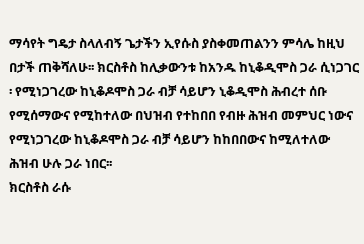ማሳየት ግዴታ ስላለብኝ ጌታችን ኢየሱስ ያስቀመጠልንን ምሳሌ ከዚህ በታች ጠቅሻለሁ፡፡ ክርስቶስ ከሊቃውንቱ ከአንዱ ከኒቆዲሞስ ጋራ ሲነጋገር ፡ የሚነጋገረው ከኒቆዶሞስ ጋራ ብቻ ሳይሆን ኒቆዲሞስ ሕብረተ ሰቡ የሚሰማውና የሚከተለው በህዝብ የተከበበ የብዙ ሕዝብ መምህር ነውና የሚነጋገረው ከኒቆዶሞስ ጋራ ብቻ ሳይሆን ከከበበውና ከሚለተለው ሕዝብ ሁሉ ጋራ ነበር፡፡
ክርስቶስ ራሱ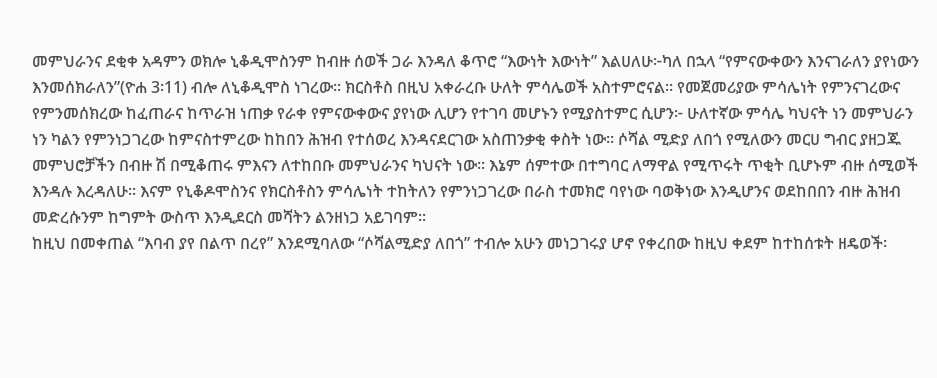መምህራንና ደቂቀ አዳምን ወክሎ ኒቆዲሞስንም ከብዙ ሰወች ጋራ እንዳለ ቆጥሮ “እውነት እውነት” እልሀለሁ፦ካለ በኋላ “የምናውቀውን እንናገራለን ያየነውን እንመሰክራለን”(ዮሐ 3፡11) ብሎ ለኒቆዲሞስ ነገረው፡፡ ክርስቶስ በዚህ አቀራረቡ ሁለት ምሳሌወች አስተምሮናል፡፡ የመጀመሪያው ምሳሌነት የምንናገረውና የምንመሰክረው ከፈጠራና ከጥራዝ ነጠቃ የራቀ የምናውቀውና ያየነው ሊሆን የተገባ መሆኑን የሚያስተምር ሲሆን፦ ሁለተኛው ምሳሌ ካህናት ነን መምህራን ነን ካልን የምንነጋገረው ከምናስተምረው ከከበን ሕዝብ የተሰወረ እንዳናደርገው አስጠንቃቂ ቀስት ነው፡፡ ሶሻል ሚድያ ለበጎ የሚለውን መርሀ ግብር ያዘጋጁ መምህሮቻችን በብዙ ሽ በሚቆጠሩ ምእናን ለተከበቡ መምህራንና ካህናት ነው፡፡ እኔም ሰምተው በተግባር ለማዋል የሚጥሩት ጥቂት ቢሆኑም ብዙ ሰሚወች እንዳሉ እረዳለሁ፡፡ እናም የኒቆዶሞስንና የክርስቶስን ምሳሌነት ተከትለን የምንነጋገረው በራስ ተመክሮ ባየነው ባወቅነው እንዲሆንና ወደከበበን ብዙ ሕዝብ መድረሱንም ከግምት ውስጥ እንዲደርስ መሻትን ልንዘነጋ አይገባም፡፡
ከዚህ በመቀጠል “እባብ ያየ በልጥ በረየ” እንደሚባለው “ሶሻልሚድያ ለበጎ” ተብሎ አሁን መነጋገሩያ ሆኖ የቀረበው ከዚህ ቀደም ከተከሰቱት ዘዴወች፡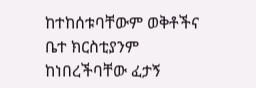ከተከሰቱባቸውም ወቅቶችና ቤተ ክርስቲያንም ከነበረችባቸው ፈታኝ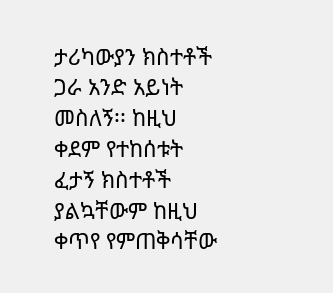ታሪካውያን ክስተቶች ጋራ አንድ አይነት መስለኝ፡፡ ከዚህ ቀደም የተከሰቱት ፈታኝ ክስተቶች ያልኳቸውም ከዚህ ቀጥየ የምጠቅሳቸው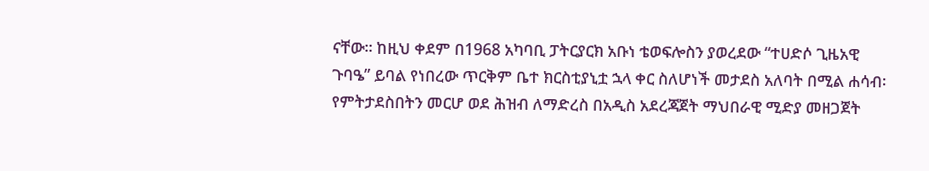ናቸው፡፡ ከዚህ ቀደም በ1968 አካባቢ ፓትርያርክ አቡነ ቴወፍሎስን ያወረደው “ተሀድሶ ጊዜአዊ ጉባዔ” ይባል የነበረው ጥርቅም ቤተ ክርስቲያኒቷ ኋላ ቀር ስለሆነች መታደስ አለባት በሚል ሐሳብ፡ የምትታደስበትን መርሆ ወደ ሕዝብ ለማድረስ በአዲስ አደረጃጀት ማህበራዊ ሚድያ መዘጋጀት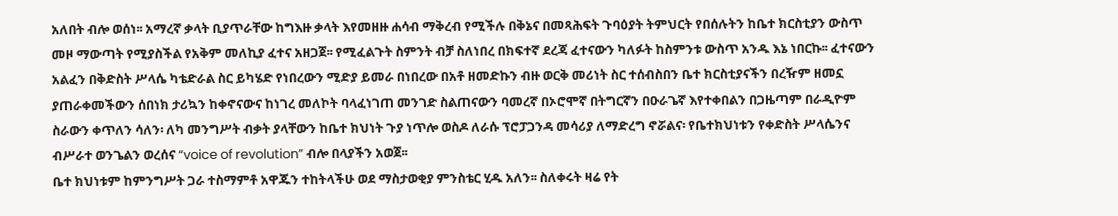አለበት ብሎ ወሰነ፡፡ አማረኛ ቃላት ቢያጥራቸው ከግእዙ ቃላት እየመዘዙ ሐሳብ ማቅረብ የሚችሉ በቅኔና በመጻሕፍት ጉባዕያት ትምህርት የበሰሉትን ከቤተ ክርስቲያን ውስጥ መዞ ማውጣት የሚያስችል የአቅም መለኪያ ፈተና አዘጋጀ፡፡ የሚፈልጉት ስምንት ብቻ ስለነበረ በክፍተኛ ደረጃ ፈተናውን ካለፉት ከስምንቱ ውስጥ አንዱ እኔ ነበርኩ፡፡ ፈተናውን አልፈን በቅድስት ሥላሴ ካቴድራል ስር ይካሄድ የነበረውን ሚድያ ይመራ በነበረው በአቶ ዘመድኩን ብዙ ወርቅ መሪነት ስር ተሰብስበን ቤተ ክርስቲያናችን በረዥም ዘመኗ ያጠራቀመችውን ሰበነክ ታሪኳን ከቀኖናውና ከነገረ መለኮት ባላፈነገጠ መንገድ ስልጠናውን ባመረኛ በኦሮሞኛ በትግርኛን በዑራጌኛ እየተቀበልን በጋዜጣም በራዲዮም ስራውን ቀጥለን ሳለን፡ ለካ መንግሥት ብቃት ያላቸውን ከቤተ ክህነት ጉያ ነጥሎ ወስዶ ለራሱ ፕሮፓጋንዳ መሳሪያ ለማድረግ ኖሯልና፡ የቤተክህነቱን የቀድስት ሥላሴንና ብሥራተ ወንጌልን ወረሰና “voice of revolution” ብሎ በላያችን አወጀ፡፡
ቤተ ክህነቱም ከምንግሥት ጋራ ተስማምቶ አዋጁን ተከትላችሁ ወደ ማስታወቂያ ምንስቴር ሂዱ አለን፡፡ ስለቀሩት ዛሬ የት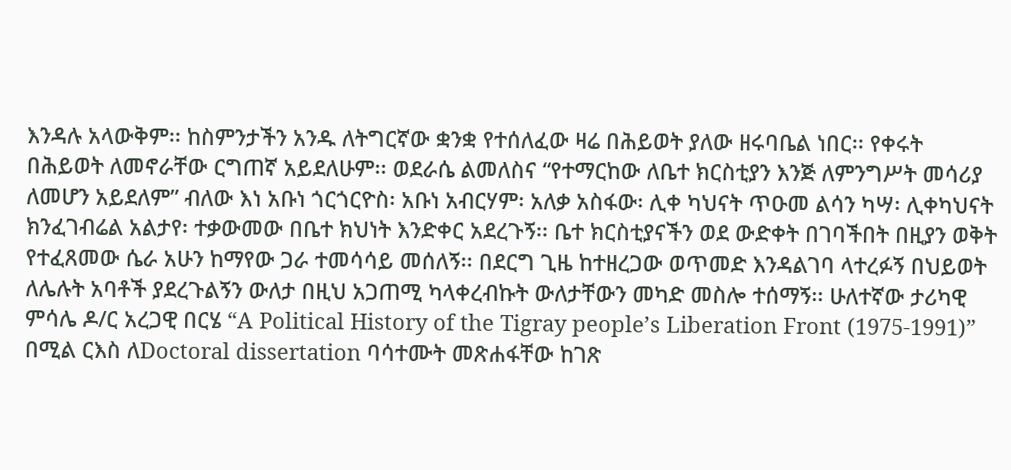እንዳሉ አላውቅም፡፡ ከስምንታችን አንዱ ለትግርኛው ቋንቋ የተሰለፈው ዛሬ በሕይወት ያለው ዘሩባቤል ነበር፡፡ የቀሩት በሕይወት ለመኖራቸው ርግጠኛ አይደለሁም፡፡ ወደራሴ ልመለስና “የተማርከው ለቤተ ክርስቲያን እንጅ ለምንግሥት መሳሪያ ለመሆን አይደለም” ብለው እነ አቡነ ጎርጎርዮስ፡ አቡነ አብርሃም፡ አለቃ አስፋው፡ ሊቀ ካህናት ጥዑመ ልሳን ካሣ፡ ሊቀካህናት ክንፈገብሬል አልታየ፡ ተቃውመው በቤተ ክህነት እንድቀር አደረጉኝ፡፡ ቤተ ክርስቲያናችን ወደ ውድቀት በገባችበት በዚያን ወቅት የተፈጸመው ሴራ አሁን ከማየው ጋራ ተመሳሳይ መሰለኝ፡፡ በደርግ ጊዜ ከተዘረጋው ወጥመድ እንዳልገባ ላተረፉኝ በህይወት ለሌሉት አባቶች ያደረጉልኝን ውለታ በዚህ አጋጠሚ ካላቀረብኩት ውለታቸውን መካድ መስሎ ተሰማኝ፡፡ ሁለተኛው ታሪካዊ ምሳሌ ዶ/ር አረጋዊ በርሄ “A Political History of the Tigray people’s Liberation Front (1975-1991)” በሚል ርእስ ለDoctoral dissertation ባሳተሙት መጽሐፋቸው ከገጽ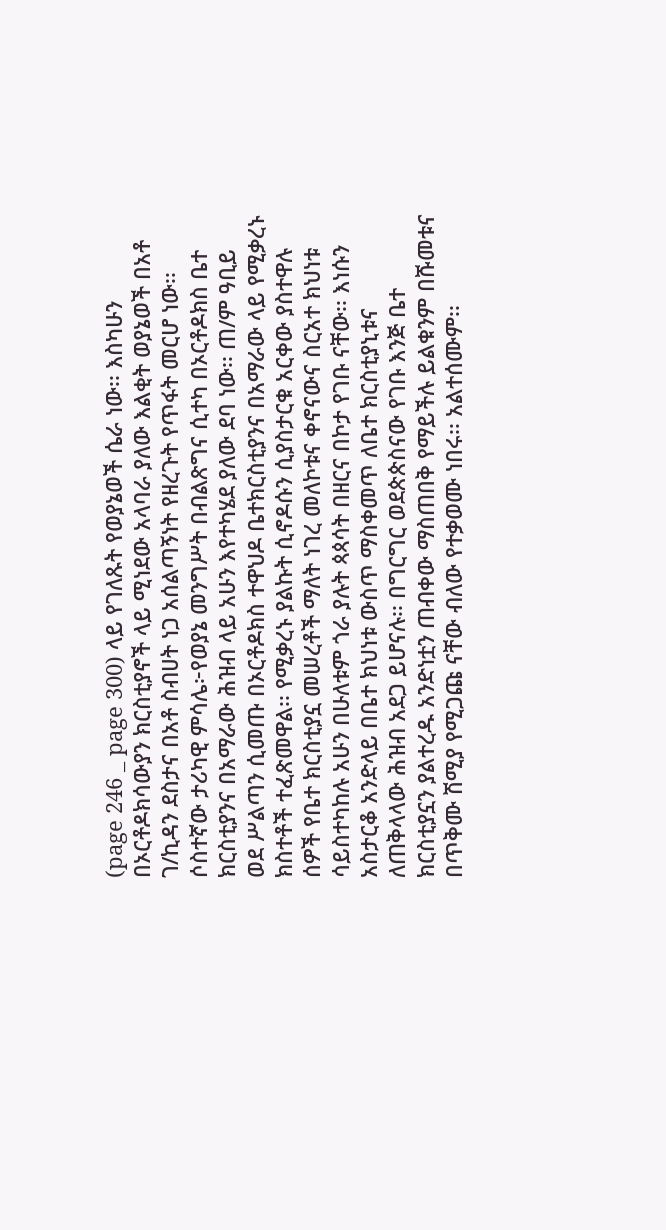(page 246 _ page 300) ላይ የገለጹት የወያኔወች ሴራ ነው፡፡ እስካሁን በኦርቶዶክሳውያን ክርስቲያኖች ላይ ሚነደው አላባራ ያለው እልቂት ወያኔወች በአቶ ገ/ኪዳን ደስታና በአቶ ስብሀት ነጋ አሰልጣኝነት የዘረጉት የጥፋት መርሆ ነው፡፡
ሶስተኛው ታሪካዊ ምሳሌ፦የወያኔ መንግሥት በብልጽግና ሲተካ በኦርቶዶክስ ቤተ ክርስቲያንና በአማራው ሕዝብ ላይ አሁን እየተካሄደ ያለው ደባ ነው፡፡ ጠ/ም ዓቢይ ወደ ሥልጣን ሲመጡ በኦርቶዶክስ ተዋህዶ ቤተክርስቲያንና በአማራው ላይ የሚቃረኑ ክስተቶች ተፈጽመዋል፡፡ የሚቃረኑ ያልኩት ሲኖዶሱን ሲያስታርቁ አርቀው ያስተዋሉ ሰዎች የቤተ ክርስቲያኗ መሠረቶች ማለት ነገረ መለኮቱና ቀኖናውና ስርአተ ክህነቱ ሳይስተካከሉ አሁን በሁለቱም ጎራ ያሉት ጳጳሳት በዘርና በኮታ የገቡ ናቸው፡፡ እነሱን አስታርቆ አንድላይ በቤተ ክህነቱ ውስጥ ማስቀመጥ ለቤተ ክርስቲያኒቱና ለጠቅላላው ሕዝብ አደጋ ይሆናሉ፡፡ በግርግር ወደጵጵስናው የገቡ እንጅ ቤተ ክርስቲያኗን ያልተረዱ አንድነቷን ጠብቀው ማስጠበቅ የማይችሉ ይልቁንም በሹመቱና በጥቅሙ ሽሚያ የሚጋጩ ናቸው ብለው የተቃወሙ ነበሩ፡፡ አልተሰሙም፡፡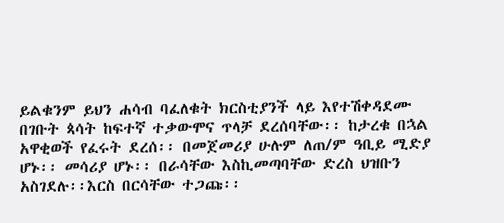ይልቁንም ይህን ሐሳብ ባፈለቁት ክርስቲያንች ላይ እየተሽቀዳደሙ በገቡት ጳሳት ከፍተኛ ተቃውሞና ጥላቻ ደረሰባቸው፡፡ ከታረቁ በኋል አዋቂወች የፈሩት ደረሰ፡፡ በመጀመሪያ ሁሉም ለጠ/ም ዓቢይ ሚድያ ሆኑ፡፡ መሳሪያ ሆኑ፡፡ በራሳቸው እስኪመጣባቸው ድረስ ህዝቡን አስገደሉ፡፡እርስ በርሳቸው ተጋጩ፡፡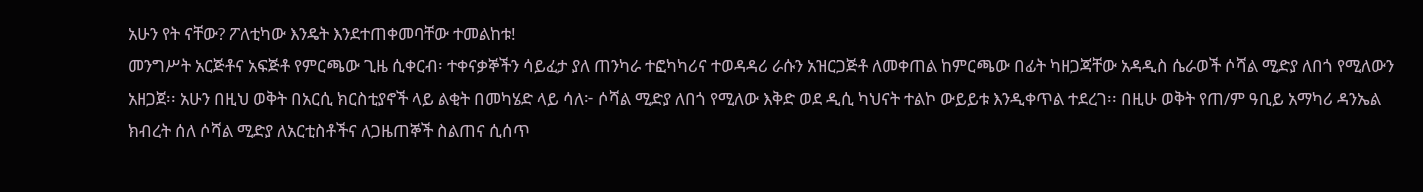አሁን የት ናቸው? ፖለቲካው እንዴት እንደተጠቀመባቸው ተመልከቱ!
መንግሥት አርጅቶና አፍጅቶ የምርጫው ጊዜ ሲቀርብ፡ ተቀናቃኞችን ሳይፈታ ያለ ጠንካራ ተፎካካሪና ተወዳዳሪ ራሱን አዝርጋጅቶ ለመቀጠል ከምርጫው በፊት ካዘጋጃቸው አዳዲስ ሴራወች ሶሻል ሚድያ ለበጎ የሚለውን አዘጋጀ፡፡ አሁን በዚህ ወቅት በአርሲ ክርስቲያኖች ላይ ልቂት በመካሄድ ላይ ሳለ፦ ሶሻል ሚድያ ለበጎ የሚለው እቅድ ወደ ዲሲ ካህናት ተልኮ ውይይቱ እንዲቀጥል ተደረገ፡፡ በዚሁ ወቅት የጠ/ም ዓቢይ አማካሪ ዳንኤል ክብረት ሰለ ሶሻል ሚድያ ለአርቲስቶችና ለጋዜጠኞች ስልጠና ሲሰጥ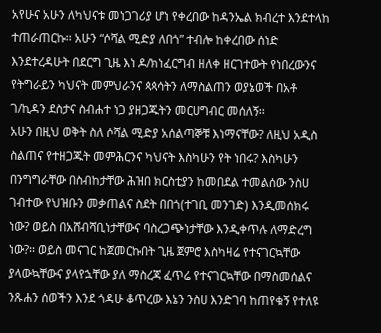አየሁና አሁን ለካህናቱ መነጋገሪያ ሆነ የቀረበው ከዳንኤል ክብረተ እንደተላከ ተጠራጠርኩ፡፡ አሁን “ሶሻል ሚድያ ለበጎ” ተብሎ ከቀረበው ሰነድ እንደተረዳሁት በደርግ ጊዜ እነ ዶ/ክነፈርግብ ዘለቀ ዘርገተውት የነበረውንና የትግራይን ካህናት መምህራንና ጳጳሳትን ለማስልጠን ወያኔወች በአቶ ገ/ኪዳን ደስታና ስብሐተ ነጋ ያዘጋጁትን መርሀግብር መሰለኝ፡፡
አሁን በዚህ ወቅት ስለ ሶሻል ሚድያ አሰልጣኞቹ እነማናቸው? ለዚህ አዲስ ስልጠና የተዘጋጁት መምሕርንና ካህናት እስካሁን የት ነበሩ? እስካሁን በንግግራቸው በስብከታቸው ሕዝበ ክርስቲያን ከመበደል ተመልሰው ንስሀ ገብተው የህዝቡን መቃጠልና ስደት በበጎ(ተገቢ መንገድ) እንዲመሰክሩ ነው? ወይስ በአሸብሻቢነታቸውና ባስረጋጭነታቸው እንዲቀጥሉ ለማድረግ ነው?፡፡ ወይስ መናገር ከጀመርኩበት ጊዜ ጀምሮ እስካዛሬ የተናገርኳቸው ያላውኳቸውና ያላየኋቸው ያለ ማስረጃ ፈጥሬ የተናገርኳቸው በማስመሰልና ንጹሐን ሰወችን እንደ ጎዳሁ ቆጥረው እኔን ንስሀ እንድገባ ከጠየቁኝ የተለዩ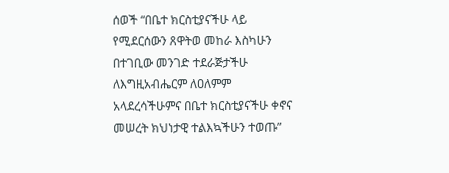ሰወች “በቤተ ክርስቲያናችሁ ላይ የሚደርሰውን ጸዋትወ መከራ እስካሁን በተገቢው መንገድ ተደራጅታችሁ ለእግዚአብሔርም ለዐለምም አላደረሳችሁምና በቤተ ክርስቲያናችሁ ቀኖና መሠረት ክህነታዊ ተልእኳችሁን ተወጡ”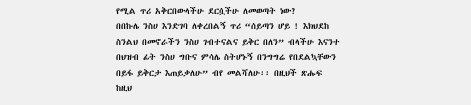የሚል ጥሪ አቅርበውላችሁ ደርሷችሁ ለመወጣት ነው?
በበኩሌ ንስሀ እንድገባ ለቀረበልኝ ጥሪ “ሰይጣን ሆይ ! እክህደከ ስንልህ በመኖራችን ንስሀ ገብተናልና ይቅር በለን” ብላችሁ እናንተ በህዝብ ፊት ንስሀ ግቡና ምሳሌ ስትሆኑኝ በንግግሬ የበደልኳቸውን በይፋ ይቅርታ እጠይቃለሁ” ብየ መልሻለሁ፡፡ በዚህች ጽሑፍ ከዚህ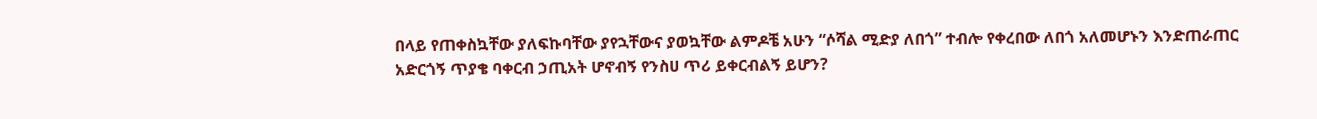በላይ የጠቀስኳቸው ያለፍኩባቸው ያየኋቸውና ያወኳቸው ልምዶቼ አሁን “ሶሻል ሚድያ ለበጎ” ተብሎ የቀረበው ለበጎ አለመሆኑን እንድጠራጠር አድርጎኝ ጥያቄ ባቀርብ ኃጢአት ሆኖብኝ የንስሀ ጥሪ ይቀርብልኝ ይሆን?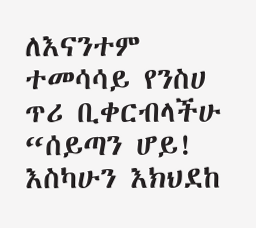ለእናንተም ተመሳሳይ የንስሀ ጥሪ ቢቀርብላችሁ “ሰይጣን ሆይ! እስካሁን እክህደከ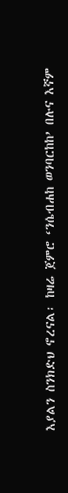እያልን ስንክድህ ኖረናል፡ ከዛሬ ጀምሮ ‘ንሴብሐከ ወንባርከከ’ በሉና እኛም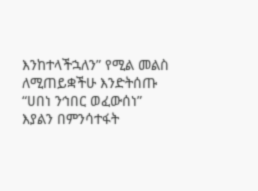እንከተላችኋለን” የሚል መልስ ለሚጠይቋችሁ እንድትሰጡ “ሀበነ ንኅበር ወፈውሰነ” እያልን በምንሳተፋት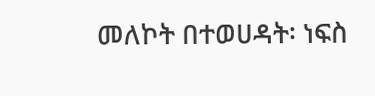መለኮት በተወሀዳት፡ ነፍስ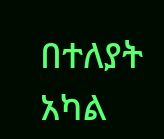በተለያት አካል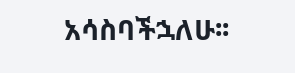አሳስባችኋለሁ፡፡